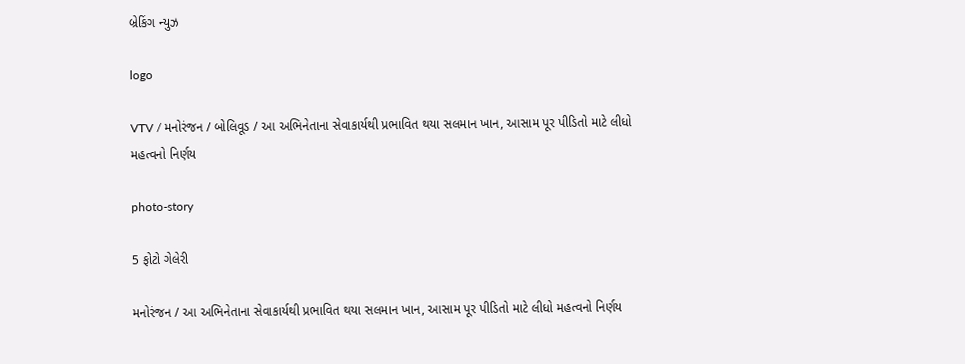બ્રેકિંગ ન્યુઝ

logo

VTV / મનોરંજન / બોલિવૂડ / આ અભિનેતાના સેવાકાર્યથી પ્રભાવિત થયા સલમાન ખાન, આસામ પૂર પીડિતો માટે લીધો મહત્વનો નિર્ણય

photo-story

5 ફોટો ગેલેરી

મનોરંજન / આ અભિનેતાના સેવાકાર્યથી પ્રભાવિત થયા સલમાન ખાન, આસામ પૂર પીડિતો માટે લીધો મહત્વનો નિર્ણય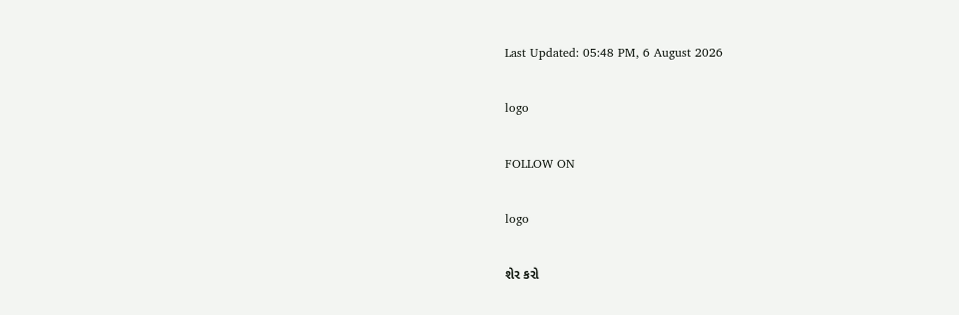Last Updated: 05:48 PM, 6 August 2026

logo

FOLLOW ON

logo

શેર કરો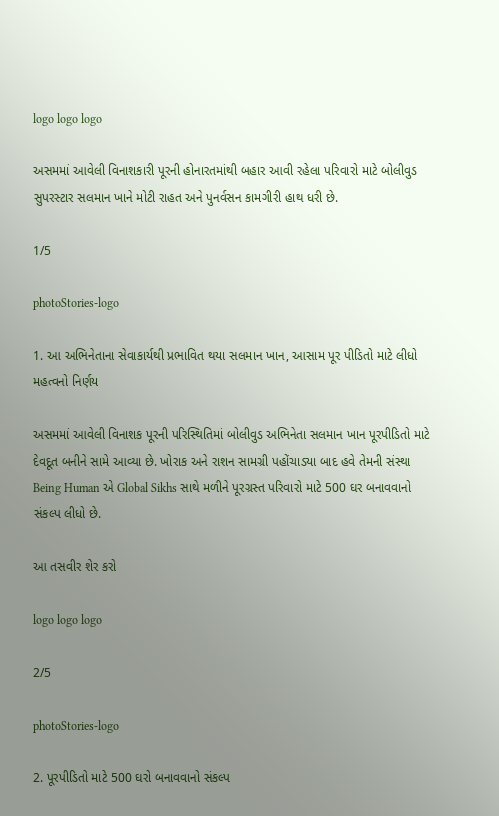logo logo logo

અસમમાં આવેલી વિનાશકારી પૂરની હોનારતમાંથી બહાર આવી રહેલા પરિવારો માટે બોલીવુડ સુપરસ્ટાર સલમાન ખાને મોટી રાહત અને પુનર્વસન કામગીરી હાથ ધરી છે.

1/5

photoStories-logo

1. આ અભિનેતાના સેવાકાર્યથી પ્રભાવિત થયા સલમાન ખાન, આસામ પૂર પીડિતો માટે લીધો મહત્વનો નિર્ણય

અસમમાં આવેલી વિનાશક પૂરની પરિસ્થિતિમાં બોલીવુડ અભિનેતા સલમાન ખાન પૂરપીડિતો માટે દેવદૂત બનીને સામે આવ્યા છે. ખોરાક અને રાશન સામગ્રી પહોંચાડ્યા બાદ હવે તેમની સંસ્થા Being Human એ Global Sikhs સાથે મળીને પૂરગ્રસ્ત પરિવારો માટે 500 ઘર બનાવવાનો સંકલ્પ લીધો છે.

આ તસવીર શેર કરો

logo logo logo

2/5

photoStories-logo

2. પૂરપીડિતો માટે 500 ઘરો બનાવવાનો સંકલ્પ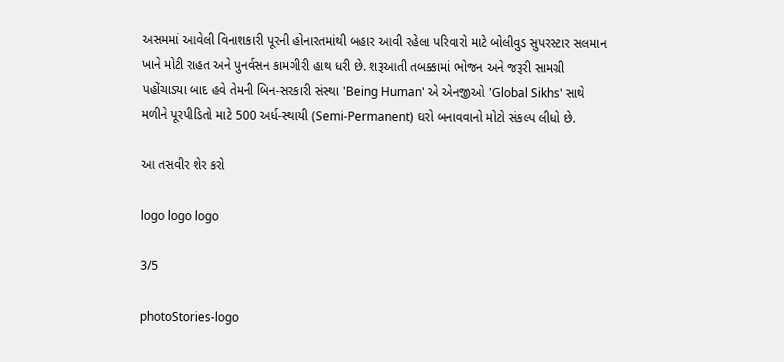અસમમાં આવેલી વિનાશકારી પૂરની હોનારતમાંથી બહાર આવી રહેલા પરિવારો માટે બોલીવુડ સુપરસ્ટાર સલમાન ખાને મોટી રાહત અને પુનર્વસન કામગીરી હાથ ધરી છે. શરૂઆતી તબક્કામાં ભોજન અને જરૂરી સામગ્રી પહોંચાડ્યા બાદ હવે તેમની બિન-સરકારી સંસ્થા 'Being Human' એ એનજીઓ 'Global Sikhs' સાથે મળીને પૂરપીડિતો માટે 500 અર્ધ-સ્થાયી (Semi-Permanent) ઘરો બનાવવાનો મોટો સંકલ્પ લીધો છે.

આ તસવીર શેર કરો

logo logo logo

3/5

photoStories-logo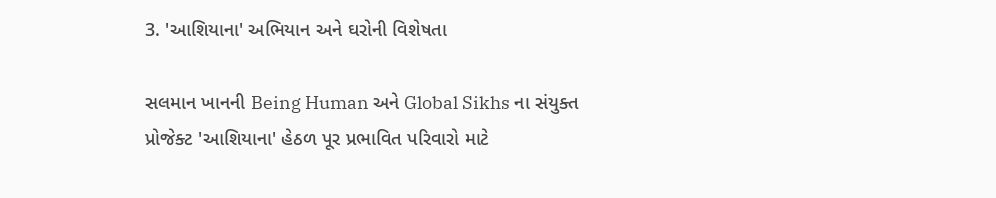3. 'આશિયાના' અભિયાન અને ઘરોની વિશેષતા

સલમાન ખાનની Being Human અને Global Sikhs ના સંયુક્ત પ્રોજેક્ટ 'આશિયાના' હેઠળ પૂર પ્રભાવિત પરિવારો માટે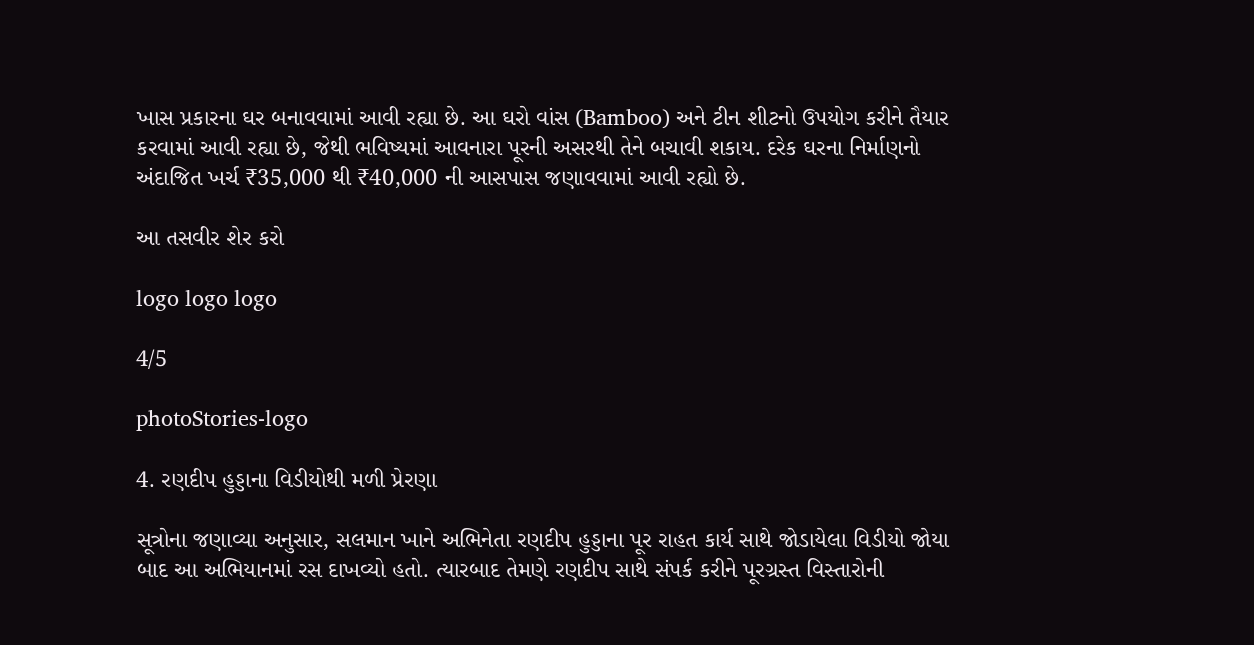ખાસ પ્રકારના ઘર બનાવવામાં આવી રહ્યા છે. આ ઘરો વાંસ (Bamboo) અને ટીન શીટનો ઉપયોગ કરીને તૈયાર કરવામાં આવી રહ્યા છે, જેથી ભવિષ્યમાં આવનારા પૂરની અસરથી તેને બચાવી શકાય. દરેક ઘરના નિર્માણનો અંદાજિત ખર્ચ ₹35,000 થી ₹40,000 ની આસપાસ જણાવવામાં આવી રહ્યો છે.

આ તસવીર શેર કરો

logo logo logo

4/5

photoStories-logo

4. રણદીપ હુડ્ડાના વિડીયોથી મળી પ્રેરણા

સૂત્રોના જણાવ્યા અનુસાર, સલમાન ખાને અભિનેતા રણદીપ હુડ્ડાના પૂર રાહત કાર્ય સાથે જોડાયેલા વિડીયો જોયા બાદ આ અભિયાનમાં રસ દાખવ્યો હતો. ત્યારબાદ તેમણે રણદીપ સાથે સંપર્ક કરીને પૂરગ્રસ્ત વિસ્તારોની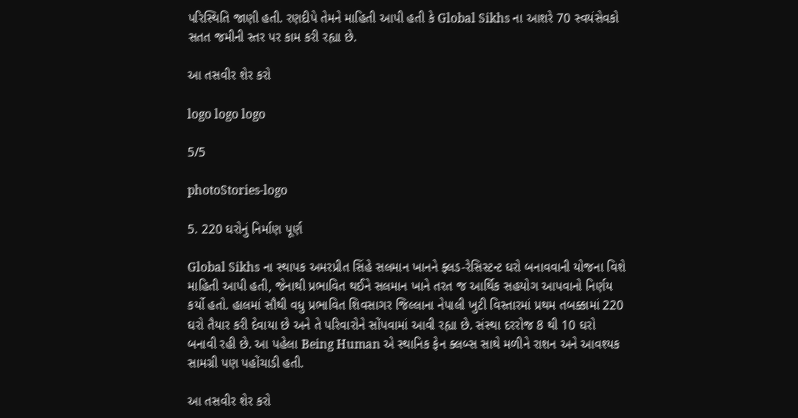પરિસ્થિતિ જાણી હતી. રણદીપે તેમને માહિતી આપી હતી કે Global Sikhs ના આશરે 70 સ્વયંસેવકો સતત જમીની સ્તર પર કામ કરી રહ્યા છે.

આ તસવીર શેર કરો

logo logo logo

5/5

photoStories-logo

5. 220 ઘરોનું નિર્માણ પૂર્ણ

Global Sikhs ના સ્થાપક અમરપ્રીત સિંહે સલમાન ખાનને ફ્લડ-રેસિસ્ટન્ટ ઘરો બનાવવાની યોજના વિશે માહિતી આપી હતી, જેનાથી પ્રભાવિત થઈને સલમાન ખાને તરત જ આર્થિક સહયોગ આપવાનો નિર્ણય કર્યો હતો. હાલમાં સૌથી વધુ પ્રભાવિત શિવસાગર જિલ્લાના નેપાલી ખુટી વિસ્તારમાં પ્રથમ તબક્કામાં 220 ઘરો તૈયાર કરી દેવાયા છે અને તે પરિવારોને સોંપવામાં આવી રહ્યા છે. સંસ્થા દરરોજ 8 થી 10 ઘરો બનાવી રહી છે. આ પહેલા Being Human એ સ્થાનિક ફેન ક્લબ્સ સાથે મળીને રાશન અને આવશ્યક સામગ્રી પણ પહોંચાડી હતી.

આ તસવીર શેર કરો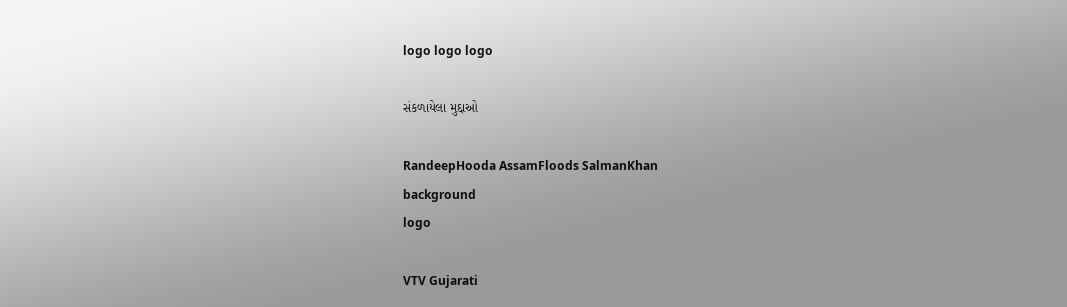logo logo logo

સંકળાયેલા મુદ્દાઓ

RandeepHooda AssamFloods SalmanKhan
background
logo

VTV Gujarati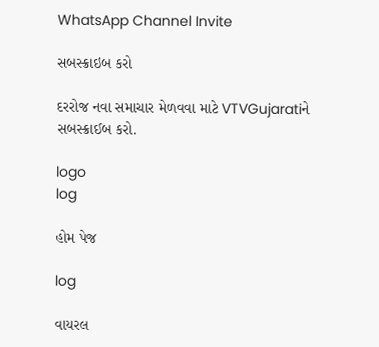WhatsApp Channel Invite

સબસ્ક્રાઇબ કરો

દરરોજ નવા સમાચાર મેળવવા માટે VTVGujaratiને સબસ્ક્રાઈબ કરો.

logo
log

હોમ પેજ

log

વાયરલ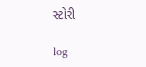સ્ટોરી

log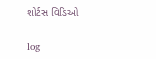શોર્ટસ વિડિઓ

log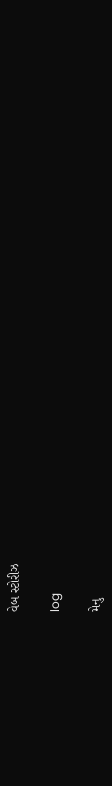વેબ સ્ટોરીઝ

log

મેનુ